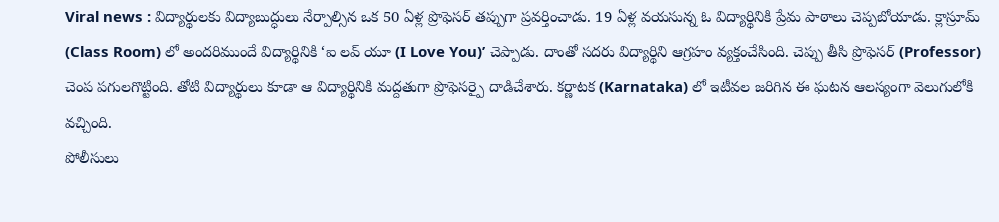Viral news : విద్యార్థులకు విద్యాబుద్ధులు నేర్పాల్సిన ఒక 50 ఏళ్ల ప్రొఫెసర్ తప్పుగా ప్రవర్తించాడు. 19 ఏళ్ల వయసున్న ఓ విద్యార్థినికి ప్రేమ పాఠాలు చెప్పబోయాడు. క్లాస్రూమ్ (Class Room) లో అందరిముందే విద్యార్థినికి ‘ఐ లవ్ యూ (I Love You)’ చెప్పాడు. దాంతో సదరు విద్యార్థిని ఆగ్రహం వ్యక్తంచేసింది. చెప్పు తీసి ప్రొఫెసర్ (Professor) చెంప పగులగొట్టింది. తోటి విద్యార్థులు కూడా ఆ విద్యార్థినికి మద్దతుగా ప్రొఫెసర్పై దాడిచేశారు. కర్ణాటక (Karnataka) లో ఇటీవల జరిగిన ఈ ఘటన ఆలస్యంగా వెలుగులోకి వచ్చింది.
పోలీసులు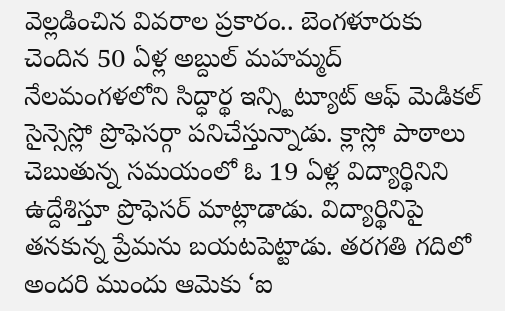వెల్లడించిన వివరాల ప్రకారం.. బెంగళూరుకు చెందిన 50 ఏళ్ల అబ్దుల్ మహమ్మద్ నేలమంగళలోని సిద్ధార్థ ఇన్స్టిట్యూట్ ఆఫ్ మెడికల్ సైన్సెస్లో ప్రొఫెసర్గా పనిచేస్తున్నాడు. క్లాస్లో పాఠాలు చెబుతున్న సమయంలో ఓ 19 ఏళ్ల విద్యార్థినిని ఉద్దేశిస్తూ ప్రొఫెసర్ మాట్లాడాడు. విద్యార్థినిపై తనకున్న ప్రేమను బయటపెట్టాడు. తరగతి గదిలో అందరి ముందు ఆమెకు ‘ఐ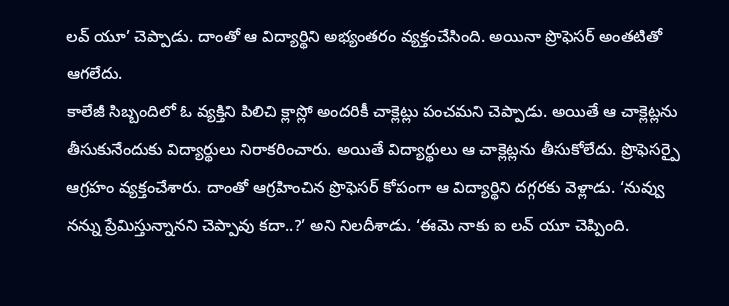లవ్ యూ’ చెప్పాడు. దాంతో ఆ విద్యార్థిని అభ్యంతరం వ్యక్తంచేసింది. అయినా ప్రొఫెసర్ అంతటితో ఆగలేదు.
కాలేజీ సిబ్బందిలో ఓ వ్యక్తిని పిలిచి క్లాస్లో అందరికీ చాక్లెట్లు పంచమని చెప్పాడు. అయితే ఆ చాక్లెట్లను తీసుకునేందుకు విద్యార్థులు నిరాకరించారు. అయితే విద్యార్థులు ఆ చాక్లెట్లను తీసుకోలేదు. ప్రొఫెసర్పై ఆగ్రహం వ్యక్తంచేశారు. దాంతో ఆగ్రహించిన ప్రొఫెసర్ కోపంగా ఆ విద్యార్థిని దగ్గరకు వెళ్లాడు. ‘నువ్వు నన్ను ప్రేమిస్తున్నానని చెప్పావు కదా..?’ అని నిలదీశాడు. ‘ఈమె నాకు ఐ లవ్ యూ చెప్పింది.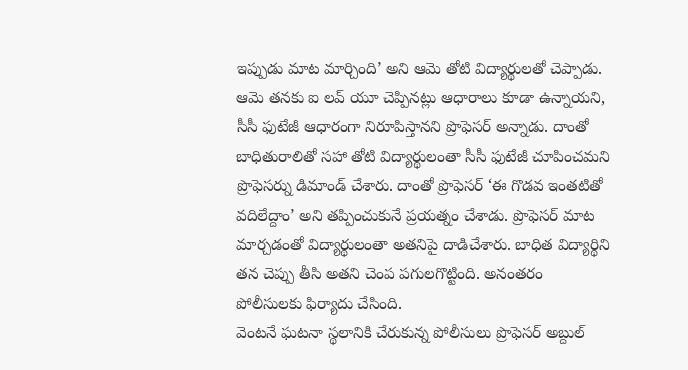ఇప్పుడు మాట మార్చింది’ అని ఆమె తోటి విద్యార్థులతో చెప్పాడు.
ఆమె తనకు ఐ లవ్ యూ చెప్పినట్లు ఆధారాలు కూడా ఉన్నాయని, సీసీ ఫుటేజీ ఆధారంగా నిరూపిస్తానని ప్రొఫెసర్ అన్నాడు. దాంతో బాధితురాలితో సహా తోటి విద్యార్థులంతా సీసీ ఫుటేజీ చూపించమని ప్రొఫెసర్ను డిమాండ్ చేశారు. దాంతో ప్రొఫెసర్ ‘ఈ గొడవ ఇంతటితో వదిలేద్దాం’ అని తప్పించుకునే ప్రయత్నం చేశాడు. ప్రొఫెసర్ మాట మార్చడంతో విద్యార్థులంతా అతనిపై దాడిచేశారు. బాధిత విద్యార్థిని తన చెప్పు తీసి అతని చెంప పగులగొట్టింది. అనంతరం పోలీసులకు ఫిర్యాదు చేసింది.
వెంటనే ఘటనా స్థలానికి చేరుకున్న పోలీసులు ప్రొఫెసర్ అబ్దుల్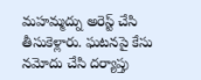మహమ్మద్ను అరెస్ట్ చేసి తీసుకెళ్లారు. ఘటనపై కేసు నమోదు చేసి దర్యాప్తు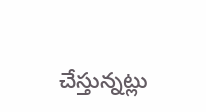చేస్తున్నట్లు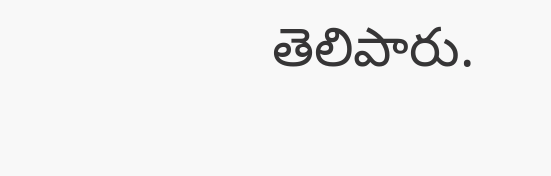తెలిపారు.